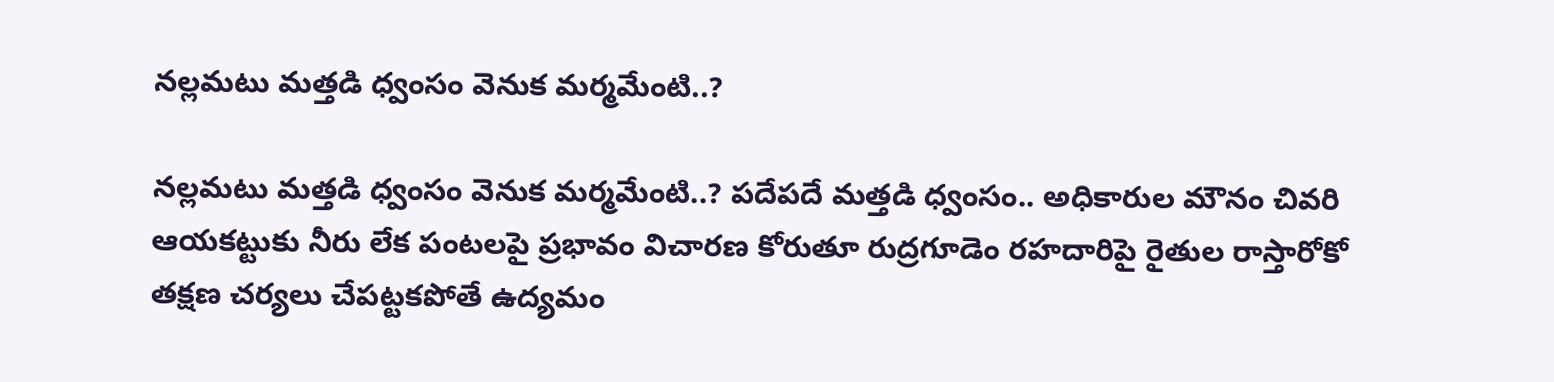న‌ల్ల‌మ‌టు మత్తడి ధ్వంసం వెనుక మర్మమేంటి..?

న‌ల్ల‌మ‌టు మత్తడి ధ్వంసం వెనుక మర్మమేంటి..? పదేపదే మత్తడి ధ్వంసం.. అధికారుల మౌనం చివరి ఆయకట్టుకు నీరు లేక పంటలపై ప్రభావం విచారణ కోరుతూ రుద్రగూడెం రహదారిపై రైతుల‌ రాస్తారోకో తక్షణ చర్యలు చేప‌ట్ట‌క‌పోతే ఉద్యమం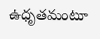ఉధృతమంటూ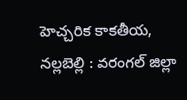హెచ్చ‌రిక‌ కాకతీయ, నల్లబెల్లి : వ‌రంగ‌ల్ జిల్లా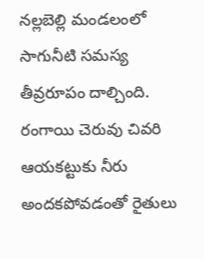నల్లబెల్లి మండలంలో సాగునీటి సమస్య తీవ్రరూపం దాల్చింది. రంగాయి చెరువు చివరి ఆయకట్టుకు నీరు అందకపోవడంతో రైతులు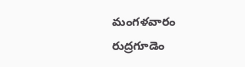మంగళవారం రుద్రగూడెం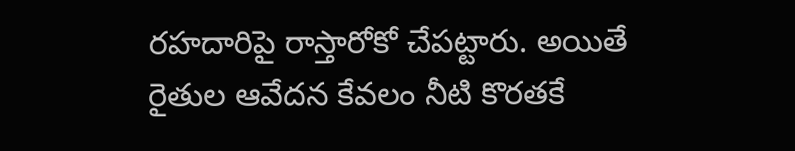రహదారిపై రాస్తారోకో చేపట్టారు. అయితే రైతుల ఆవేదన కేవలం నీటి కొరతకే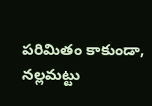పరిమితం కాకుండా, నల్లమట్టు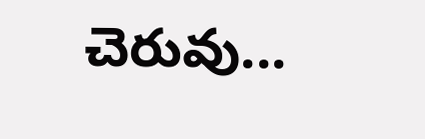చెరువు...